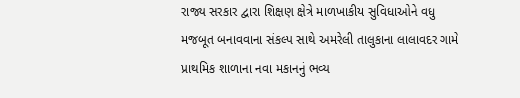રાજ્ય સરકાર દ્વારા શિક્ષણ ક્ષેત્રે માળખાકીય સુવિધાઓને વધુ મજબૂત બનાવવાના સંકલ્પ સાથે અમરેલી તાલુકાના લાલાવદર ગામે પ્રાથમિક શાળાના નવા મકાનનું ભવ્ય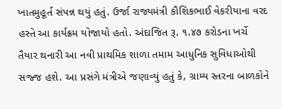ખાતમુહૂર્ત સંપન્ન થયું હતું. ઉર્જા રાજ્યમંત્રી કૌશિકભાઈ વેકરીયાના વરદ હસ્તે આ કાર્યક્રમ યોજાયો હતો. અંદાજિત રૂ. ૧.૪૭ કરોડના ખર્ચે તૈયાર થનારી આ નવી પ્રાથમિક શાળા તમામ આધુનિક સુવિધાઓથી સજ્જ હશે. આ પ્રસંગે મંત્રીએ જણાવ્યું હતું કે, ગ્રામ્ય સ્તરના બાળકોને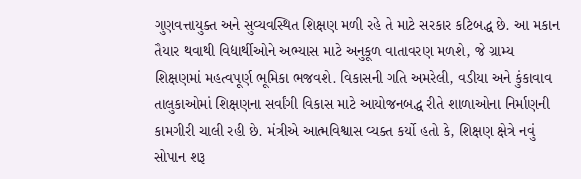ગુણવત્તાયુક્ત અને સુવ્યવસ્થિત શિક્ષણ મળી રહે તે માટે સરકાર કટિબદ્ધ છે. આ મકાન તૈયાર થવાથી વિદ્યાર્થીઓને અભ્યાસ માટે અનુકૂળ વાતાવરણ મળશે, જે ગ્રામ્ય શિક્ષણમાં મહત્વપૂર્ણ ભૂમિકા ભજવશે. વિકાસની ગતિ અમરેલી, વડીયા અને કુંકાવાવ તાલુકાઓમાં શિક્ષણના સર્વાંગી વિકાસ માટે આયોજનબદ્ધ રીતે શાળાઓના નિર્માણની કામગીરી ચાલી રહી છે. મંત્રીએ આત્મવિશ્વાસ વ્યક્ત કર્યો હતો કે, શિક્ષણ ક્ષેત્રે નવું સોપાન શરૂ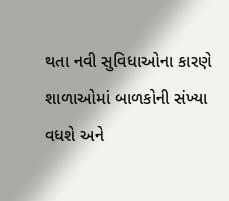થતા નવી સુવિધાઓના કારણે શાળાઓમાં બાળકોની સંખ્યા વધશે અને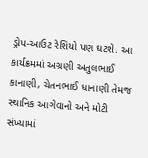ડ્રોપ-આઉટ રેશિયો પણ ઘટશે. આ કાર્યક્રમમાં અગ્રણી અતુલભાઈ કાનાણી, ચેતનભાઈ ધાનાણી તેમજ સ્થાનિક આગેવાનો અને મોટી સંખ્યામાં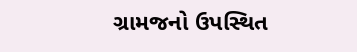ગ્રામજનો ઉપસ્થિત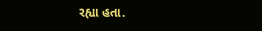રહ્યા હતા.